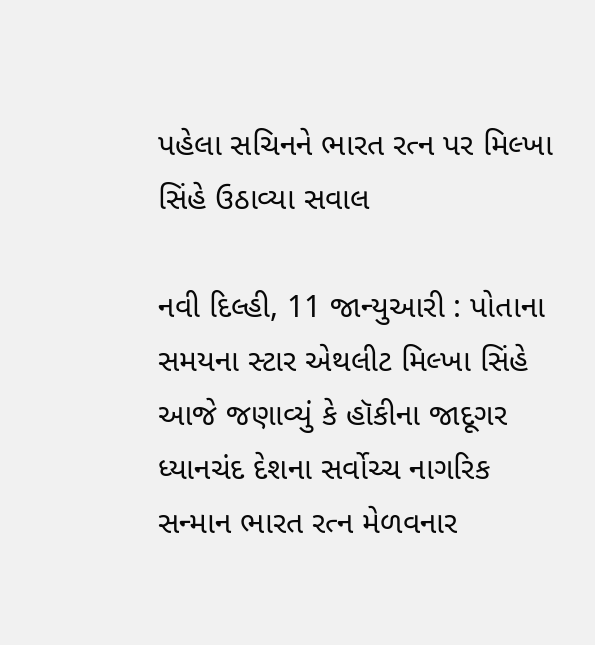પહેલા સચિનને ભારત રત્ન પર મિલ્ખા સિંહે ઉઠાવ્યા સવાલ

નવી દિલ્હી, 11 જાન્યુઆરી : પોતાના સમયના સ્ટાર એથલીટ મિલ્ખા સિંહે આજે જણાવ્યું કે હૉકીના જાદૂગર ધ્યાનચંદ દેશના સર્વોચ્ચ નાગરિક સન્માન ભારત રત્ન મેળવનાર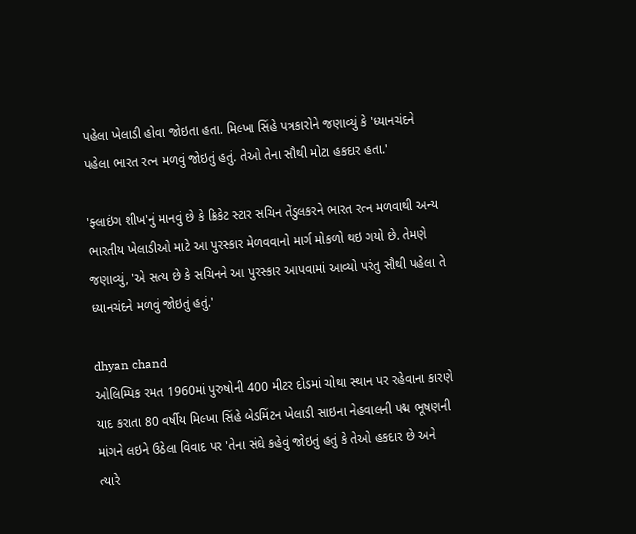પહેલા ખેલાડી હોવા જોઇતા હતા. મિલ્ખા સિંહે પત્રકારોને જણાવ્યું કે 'ધ્યાનચંદને પહેલા ભારત રત્ન મળવું જોઇતું હતું. તેઓ તેના સૌથી મોટા હકદાર હતા.'

'ફ્લાઇંગ શીખ'નું માનવું છે કે ક્રિકેટ સ્ટાર સચિન તેંડુલકરને ભારત રત્ન મળવાથી અન્ય ભારતીય ખેલાડીઓ માટે આ પુરસ્કાર મેળવવાનો માર્ગ મોકળો થઇ ગયો છે. તેમણે જણાવ્યું, 'એ સત્ય છે કે સચિનને આ પુરસ્કાર આપવામાં આવ્યો પરંતુ સૌથી પહેલા તે ધ્યાનચંદને મળવું જોઇતું હતું.'

dhyan chand
ઓલિમ્પિક રમત 1960માં પુરુષોની 400 મીટર દોડમાં ચોથા સ્થાન પર રહેવાના કારણે યાદ કરાતા 80 વર્ષીય મિલ્ખા સિંહે બેડમિંટન ખેલાડી સાઇના નેહવાલની પદ્મ ભૂષણની માંગને લઇને ઉઠેલા વિવાદ પર 'તેના સંઘે કહેવું જોઇતું હતું કે તેઓ હકદાર છે અને ત્યારે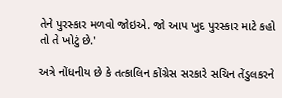તેને પુરસ્કાર મળવો જોઇએ. જો આપ ખુદ પુરસ્કાર માટે કહો તો તે ખોટું છે.'

અત્રે નોંધનીય છે કે તત્કાલિન કોંગ્રેસ સરકારે સચિન તેંડુલકરને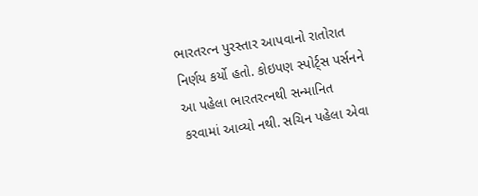ભારતરત્ન પુરસ્તાર આપવાનો રાતોરાત નિર્ણય કર્યો હતો. કોઇપણ સ્પોર્ટ્સ પર્સનને આ પહેલા ભારતરત્નથી સન્માનિત કરવામાં આવ્યો નથી. સચિન પહેલા એવા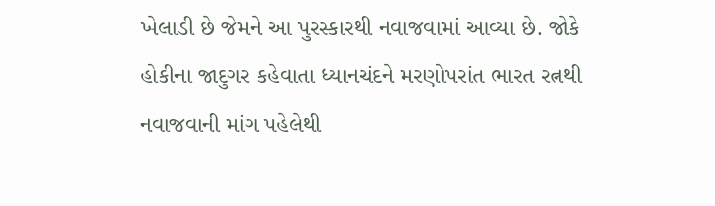ખેલાડી છે જેમને આ પુરસ્કારથી નવાજવામાં આવ્યા છે. જોકે હોકીના જાદુગર કહેવાતા ધ્યાનચંદને મરણોપરાંત ભારત રત્નથી નવાજવાની માંગ પહેલેથી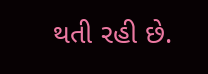થતી રહી છે.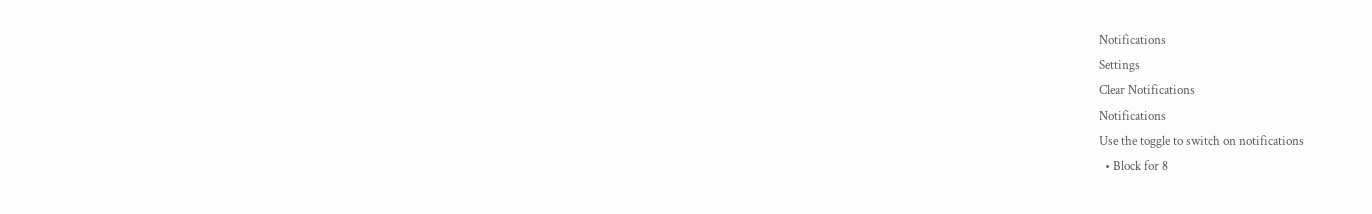Notifications
Settings
Clear Notifications
Notifications
Use the toggle to switch on notifications
  • Block for 8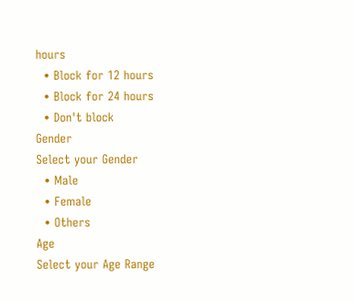hours
  • Block for 12 hours
  • Block for 24 hours
  • Don't block
Gender
Select your Gender
  • Male
  • Female
  • Others
Age
Select your Age Range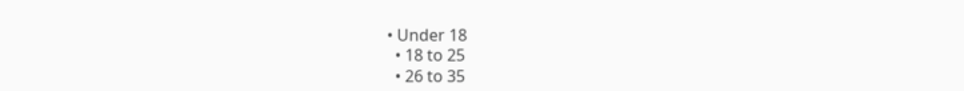• Under 18
  • 18 to 25
  • 26 to 35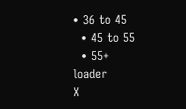• 36 to 45
  • 45 to 55
  • 55+
loader
X